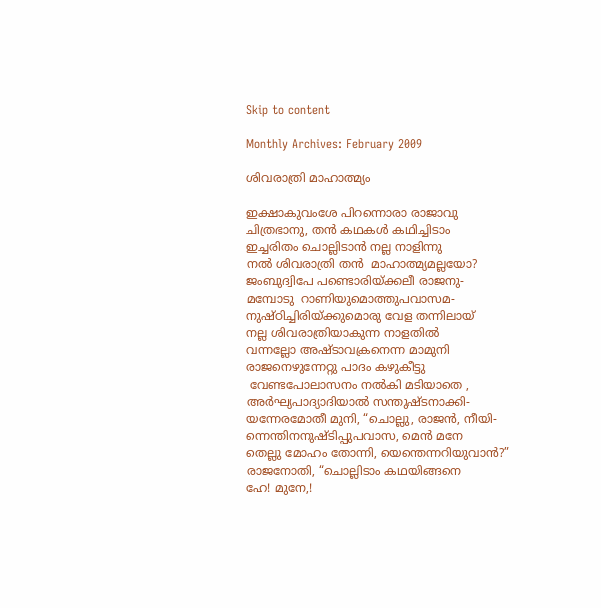Skip to content

Monthly Archives: February 2009

ശിവരാത്രി മാഹാത്മ്യം

ഇക്ഷാകുവംശേ പിറന്നൊരാ രാജാവു
ചിത്രഭാനു, തന്‍ കഥകള്‍‍ കഥിച്ചിടാം
ഇച്ചരിതം ചൊല്ലിടാന്‍ നല്ല നാളിന്നു
നല്‍‍ ശിവരാത്രി തന്‍‍  മാഹാത്മ്യമല്ലയോ?
ജംബുദ്വിപേ പണ്ടൊരിയ്ക്കലീ രാജനു-
മമ്പോടു  റാണിയുമൊത്തുപവാസമ-
നുഷ്ഠിച്ചിരിയ്ക്കുമൊരു വേള തന്നിലായ്
നല്ല ശിവരാത്രിയാകുന്ന നാളതില്‍‍
വന്നല്ലോ അഷ്ടാവക്രനെന്ന മാമുനി
രാജനെഴുന്നേറ്റു പാദം കഴുകീട്ടു
 വേണ്ടപോലാസനം നല്‍കി മടിയാതെ ,
അര്‍ഘ്യപാദ്യാദിയാല്‍ സന്തുഷ്ടനാക്കി-
യന്നേരമോതീ മുനി, “ചൊല്ലു, രാജന്‍‍, നീയി-
ന്നെന്തിനനുഷ്ടിപ്പുപവാസ, മെന്‍ മനേ
തെല്ലു മോഹം തോന്നി, യെന്തെന്നറിയുവാന്‍?”
രാജനോതി, “ചൊല്ലിടാം കഥയിങ്ങനെ
ഹേ! മുനേ,!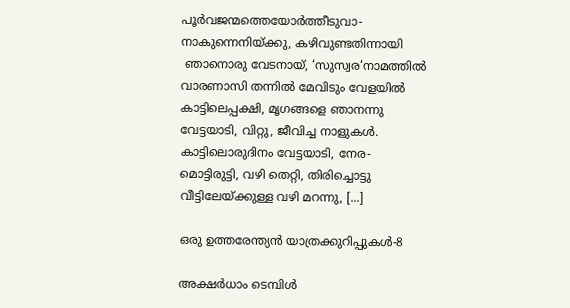പൂര്‍വജന്മത്തെയോര്‍ത്തീടുവാ-
നാകുന്നെനിയ്ക്കു, കഴിവുണ്ടതിന്നായി
 ഞാനൊരു വേടനായ്, ‘സുസ്വര‘നാമത്തില്‍
വാരണാസി തന്നില്‍ മേവിടും വേളയില്‍
കാട്ടിലെപ്പക്ഷി, മൃഗങ്ങളെ ഞാനന്നു
വേട്ടയാടി, വിറ്റു, ജീവിച്ച നാളുകള്‍.
കാട്ടിലൊരുദിനം വേട്ടയാടി, നേര-
മൊട്ടിരുട്ടി, വഴി തെറ്റി, തിരിച്ചൊട്ടു
വീട്ടിലേയ്ക്കുള്ള വഴി മറന്നു, [...]

ഒരു ഉത്തരേന്ത്യന്‍ യാത്രക്കുറിപ്പുകള്‍-8

അക്ഷര്‍ധാം ടെമ്പിള്‍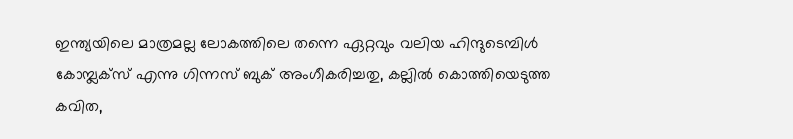ഇന്ത്യയിലെ മാത്രമല്ല ലോകത്തിലെ തന്നെ ഏറ്റവും വലിയ ഹിന്ദുടെമ്പിള്‍ കോമ്പ്ലക്സ് എന്നു ഗിന്നസ് ബുക് അംഗീകരിച്ചതു, കല്ലില്‍ കൊത്തിയെടുത്ത കവിത,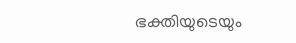ഭക്തിയുടെയും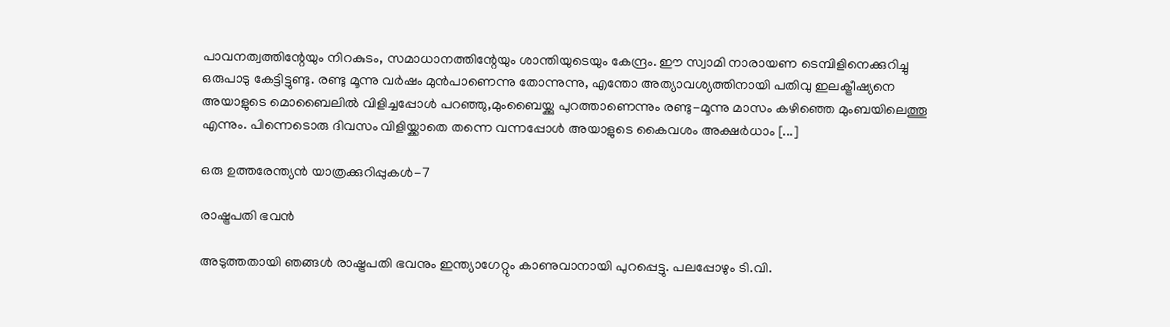പാവനത്വത്തിന്റേയും നിറകുടം, സമാധാനത്തിന്റേയും ശാന്തിയുടെയും കേന്ദ്രം. ഈ സ്വാമി നാരായണ ടെമ്പിളിനെക്കുറിച്ചു ഒരുപാടു കേട്ടിട്ടുണ്ടു. രണ്ടു മൂന്നു വര്‍ഷം മുന്‍പാണെന്നു തോന്നുന്നു, എന്തോ അത്യാവശ്യത്തിനായി പതിവു ഇലക്ട്രീഷ്യനെ അയാളുടെ മൊബൈലില്‍ വിളിച്ചപ്പോള്‍ പറഞ്ഞു,മുംബൈയ്ക്കു പുറത്താണെന്നും രണ്ടു-മൂന്നു മാസം കഴിഞ്ഞെ മുംബയിലെത്തൂ എന്നും. പിന്നെടൊരു ദിവസം വിളിയ്ക്കാതെ തന്നെ വന്നപ്പോള്‍ അയാളുടെ കൈവശം അക്ഷര്‍ധാം [...]

ഒരു ഉത്തരേന്ത്യന്‍ യാത്രക്കുറിപ്പുകള്‍-7

രാഷ്ട്രപതി ഭവന്‍

അടുത്തതായി ഞങ്ങള്‍ രാഷ്ട്രപതി ഭവനും ഇന്ത്യാഗേറ്റും കാണുവാനായി പുറപ്പെട്ടു. പലപ്പോഴും ടി.വി.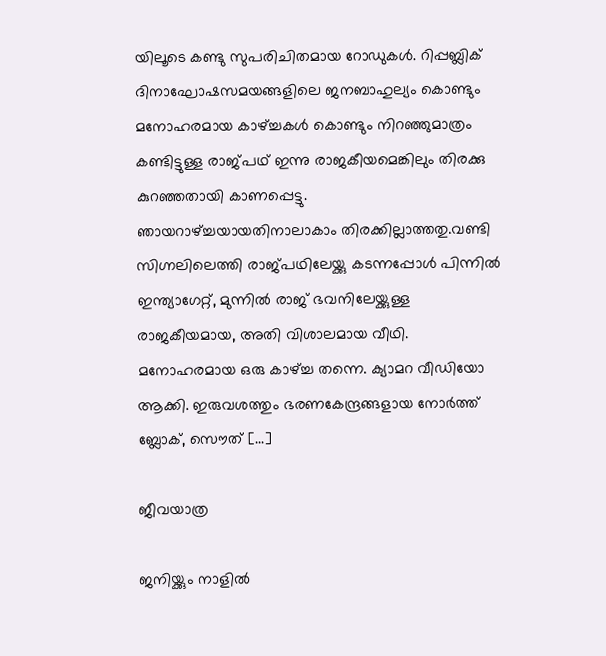യിലൂടെ കണ്ടു സുപരിചിതമായ റോഡുകള്‍. റിപ്പബ്ലിക് ദിനാഘോഷസമയങ്ങളിലെ ജനബാഹുല്യം കൊണ്ടും മനോഹരമായ കാഴ്ച്ചകള്‍ കൊണ്ടും നിറഞ്ഞുമാത്രം കണ്ടിട്ടുള്ള രാജ്പഥ് ഇന്നു രാജകീയമെങ്കിലും തിരക്കു കുറഞ്ഞതായി കാണപ്പെട്ടു. ഞായറാഴ്ച്ചയായതിനാലാകാം തിരക്കില്ലാത്തതു.വണ്ടി സിഗ്നലിലെത്തി രാജ്പഥിലേയ്ക്കു കടന്നപ്പോള്‍ പിന്നില്‍ ഇന്ത്യാഗേറ്റ്, മുന്നില്‍ രാജ് ഭവനിലേയ്ക്കുള്ള രാജകീയമായ, അതി വിശാലമായ വീഥി. മനോഹരമായ ഒരു കാഴ്ച്ച തന്നെ. ക്യാമറ വീഡിയോ ആക്കി. ഇരുവശത്തും ഭരണകേന്ദ്രങ്ങളായ നോര്‍ത്ത് ബ്ലോക്, സൌത് [...]

ജീവയാത്ര

ജനിയ്ക്കും നാളില്‍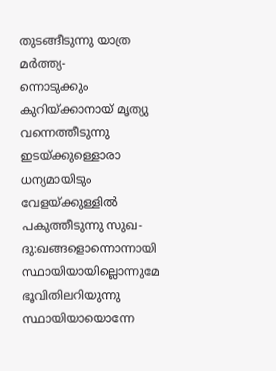തുടങ്ങീടുന്നു യാത്ര മര്‍ത്ത്യ-
ന്നൊടുക്കും കുറിയ്ക്കാനായ് മൃത്യു വന്നെത്തീടുന്നു
ഇടയ്ക്കുള്ളൊരാ ധന്യമായിടും വേളയ്ക്കുള്ളില്‍
പകുത്തീടുന്നു സുഖ-ദു:ഖങ്ങളൊന്നൊന്നായി
സ്ഥായിയായില്ലൊന്നുമേ ഭൂവിതിലറിയുന്നു
സ്ഥായിയായൊന്നേ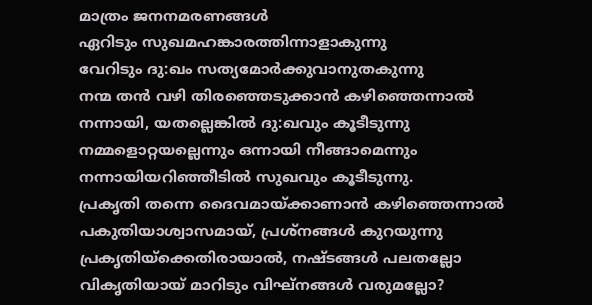മാത്രം ജനനമരണങ്ങള്‍
ഏറിടും സുഖമഹങ്കാരത്തിന്നാളാകുന്നു
വേറിടും ദു:ഖം സത്യമോര്‍ക്കുവാനുതകുന്നു
നന്മ തന്‍ വഴി തിരഞ്ഞെടുക്കാന്‍ കഴിഞ്ഞെന്നാല്‍
നന്നായി, യതല്ലെങ്കില്‍ ദു:ഖവും കൂടീടുന്നു
നമ്മളൊറ്റയല്ലെന്നും ഒന്നായി നീങ്ങാമെന്നും
നന്നായിയറിഞ്ഞീടില്‍ സുഖവും കൂടീടുന്നു.
പ്രകൃതി തന്നെ ദൈവമായ്ക്കാണാന്‍ കഴിഞ്ഞെന്നാല്‍
പകുതിയാശ്വാസമായ്, പ്രശ്നങ്ങള്‍ കുറയുന്നു
പ്രകൃതിയ്ക്കെതിരായാല്‍, നഷ്ടങ്ങള്‍ പലതല്ലോ
വികൃതിയായ് മാറിടും വിഘ്നങ്ങള്‍ വരുമല്ലോ?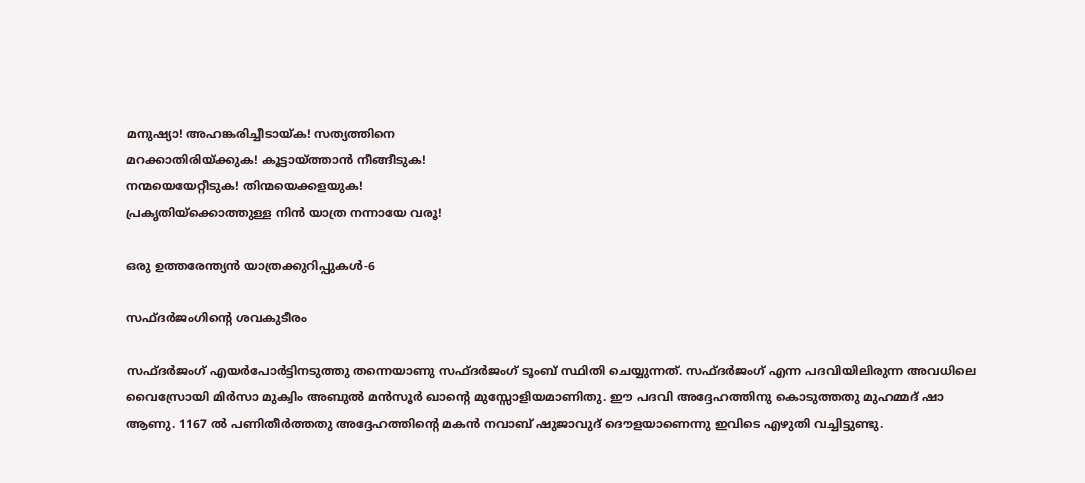മനുഷ്യാ! അഹങ്കരിച്ചീടായ്ക! സത്യത്തിനെ
മറക്കാതിരിയ്ക്കുക! കൂട്ടായ്ത്താന്‍ നീങ്ങീടുക!
നന്മയെയേറ്റീടുക! തിന്മയെക്കളയുക!
പ്രകൃതിയ്ക്കൊത്തുള്ള നിന്‍ യാത്ര നന്നായേ വരൂ!

ഒരു ഉത്തരേന്ത്യന്‍ യാത്രക്കുറിപ്പുകള്‍-6

സഫ്ദര്‍ജംഗിന്റെ ശവകുടീരം

സഫ്ദര്‍ജംഗ് എയര്‍പോര്‍ട്ടിനടുത്തു തന്നെയാണു സഫ്ദര്‍ജംഗ് ടൂംബ് സ്ഥിതി ചെയ്യുന്നത്. സഫ്ദര്‍ജംഗ് എന്ന പദവിയിലിരുന്ന അവധിലെ വൈസ്രോയി മിര്‍സാ മുക്വിം അബുല്‍ മന്‍സൂര്‍ ഖാന്റെ മുസ്സോളിയമാണിതു. ഈ പദവി അദ്ദേഹത്തിനു കൊടുത്തതു മുഹമ്മദ് ഷാ ആണു. 1167 ല്‍ പണിതീര്‍ത്തതു അദ്ദേഹത്തിന്റെ മകന്‍ നവാബ് ഷുജാവുദ് ദൌളയാണെന്നു ഇവിടെ എഴുതി വച്ചിട്ടുണ്ടു.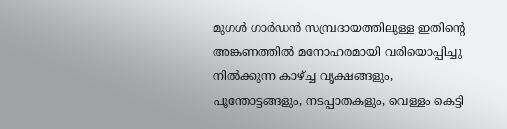മുഗള്‍ ഗാര്‍ഡന്‍ സമ്പ്രദായത്തിലുള്ള ഇതിന്റെ അങ്കണത്തില്‍ മനോഹരമായി വരിയൊപ്പിച്ചു നില്‍ക്കുന്ന കാഴ്ച്ച വൃക്ഷങ്ങളും, പൂന്തോട്ടങ്ങളും, നടപ്പാതകളും, വെള്ളം കെട്ടി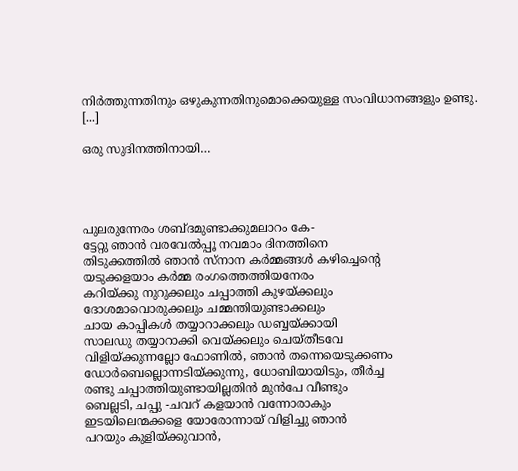നിര്‍ത്തുന്നതിനും ഒഴുകുന്നതിനുമൊക്കെയുള്ള സംവിധാനങ്ങളും ഉണ്ടു. [...]

ഒരു സുദിനത്തിനായി…




പുലരുന്നേരം ശബ്ദമുണ്ടാക്കുമലാറം കേ‌-
ട്ടേറ്റു ഞാന്‍ വരവേല്‍പ്പൂ നവമാം ദിനത്തിനെ
തിടുക്കത്തില്‍ ഞാന്‍ സ്നാന കര്‍മ്മങ്ങള്‍ കഴിച്ചെന്റെ
യടുക്കളയാം കര്‍മ്മ രംഗത്തെത്തിയനേരം
കറിയ്ക്കു നുറുക്കലും ചപ്പാത്തി കുഴയ്ക്കലും
ദോശമാവൊരുക്കലും ചമ്മന്തിയുണ്ടാക്കലും
ചായ കാപ്പികള്‍ തയ്യാറാക്കലും ഡബ്ബയ്ക്കായി
സാലഡു തയ്യാറാക്കി വെയ്ക്കലും ചെയ്തീടവേ
വിളിയ്ക്കുന്നല്ലോ ഫോണില്‍, ഞാന്‍ തന്നെയെടുക്കണം
ഡോര്‍ബെല്ലൊന്നടിയ്ക്കുന്നു, ധോബിയായിടും, തീര്‍ച്ച
രണ്ടു ചപ്പാത്തിയുണ്ടായില്ലതിന്‍ മുന്‍പേ വീണ്ടും
ബെല്ലടി, ചപ്പു -ചവറ് കളയാന്‍ വന്നോരാകും
ഇടയിലെന്മക്കളെ യോരോന്നായ് വിളിച്ചു ഞാന്‍
പറയും കുളിയ്ക്കുവാന്‍,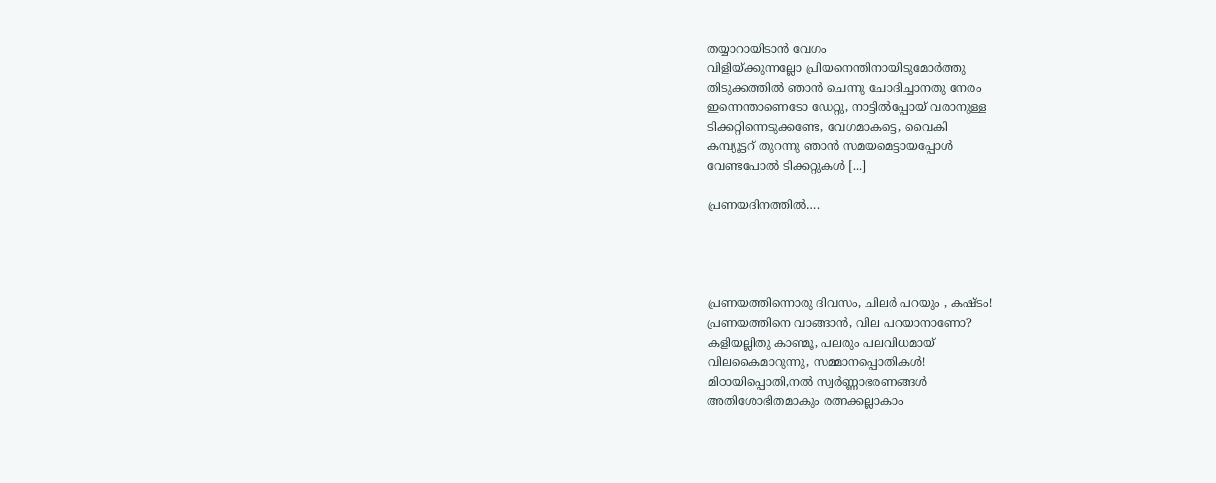തയ്യാറായിടാന്‍ വേഗം
വിളിയ്ക്കുന്നല്ലോ പ്രിയനെന്തിനായിടുമോര്‍ത്തു
തിടുക്കത്തില്‍ ഞാന്‍ ചെന്നു ചോദിച്ചാനതു നേരം
ഇന്നെന്താണെടോ ഡേറ്റു, നാട്ടില്‍പ്പോയ് വരാനുള്ള
ടിക്കറ്റിന്നെടുക്കണ്ടേ, വേഗമാകട്ടെ, വൈകി
കമ്പ്യൂട്ടറ് തുറന്നു ഞാന്‍ സമയമെട്ടായപ്പോള്‍
വേണ്ടപോല്‍ ടിക്കറ്റുകള്‍ [...]

പ്രണയദിനത്തില്‍….




പ്രണയത്തിന്നൊരു ദിവസം, ചിലര്‍ പറയും , കഷ്ടം!
പ്രണയത്തിനെ വാങ്ങാന്‍, വില പറയാനാണോ?
കളിയല്ലിതു കാണ്മൂ, പലരും പലവിധമായ്
വിലകൈമാറുന്നു, സമ്മാനപ്പൊതികള്‍!
മിഠായിപ്പൊതി,നല്‍ സ്വര്‍ണ്ണാഭരണങ്ങള്‍
അതിശോഭിതമാകും രത്നക്കല്ലാകാം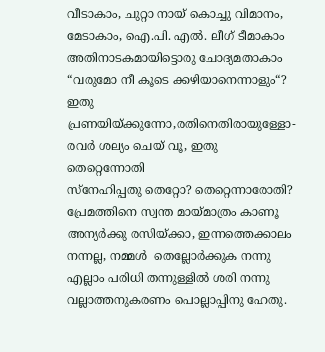വീടാകാം, ചുറ്റാ നായ് കൊച്ചു വിമാനം,
മേടാകാം, ഐ.പി. എല്‍. ലീഗ് ടീമാകാം
അതിനാടകമായിട്ടൊരു ചോദ്യമതാകാം
“വരുമോ നീ കൂടെ ക്കഴിയാനെന്നാളും“?
ഇതു പ്രണയിയ്ക്കുന്നോ,രതിനെതിരായുള്ളോ-
രവര്‍ ശല്യം ചെയ് വൂ, ഇതു തെറ്റെന്നോതി
സ്നേഹിപ്പതു തെറ്റോ? തെറ്റെന്നാരോതി?
പ്രേമത്തിനെ സ്വന്ത മായ്മാത്രം കാണൂ
അന്യര്‍ക്കു രസിയ്ക്കാ, ഇന്നത്തെക്കാലം
നന്നല്ല, നമ്മള്‍  തെല്ലോര്‍ക്കുക നന്നു
എല്ലാം പരിധി തന്നുള്ളില്‍ ശരി നന്നു
വല്ലാത്തനുകരണം പൊല്ലാപ്പിനു ഹേതു.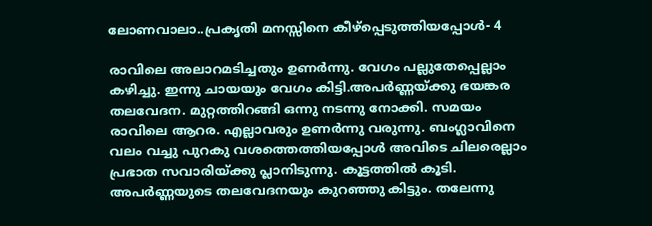ലോണവാലാ..പ്രകൃതി മനസ്സിനെ കീഴ്പ്പെടുത്തിയപ്പോള്‍- 4

രാവിലെ അലാറമടിച്ചതും ഉണര്‍ന്നു. വേഗം പല്ലുതേപ്പെല്ലാം കഴിച്ചു. ഇന്നു ചായയും വേഗം കിട്ടി.അപര്‍ണ്ണയ്ക്കു ഭയങ്കര തലവേദന. മുറ്റത്തിറങ്ങി ഒന്നു നടന്നു നോക്കി. സമയം രാവിലെ ആറര. എല്ലാവരും ഉണര്‍ന്നു വരുന്നു. ബംഗ്ലാവിനെ വലം വച്ചു പുറകു വശത്തെത്തിയപ്പോള്‍ അവിടെ ചിലരെല്ലാം പ്രഭാത സവാരിയ്ക്കു പ്ലാനിടുന്നു. കൂട്ടത്തില്‍ കൂടി. അപര്‍ണ്ണയുടെ തലവേദനയും കുറഞ്ഞു കിട്ടും. തലേന്നു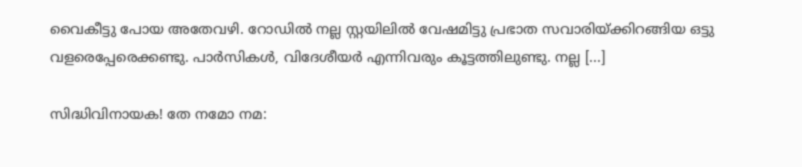വൈകീട്ടു പോയ അതേവഴി. റോഡില്‍ നല്ല സ്റ്റയിലില്‍ വേഷമിട്ടു പ്രഭാത സവാരിയ്ക്കിറങ്ങിയ ഒട്ടു വളരെപ്പേരെക്കണ്ടു. പാര്‍സികള്‍, വിദേശീയര്‍ എന്നിവരും കൂട്ടത്തിലുണ്ടു. നല്ല [...]

സിദ്ധിവിനായക! തേ നമോ നമ: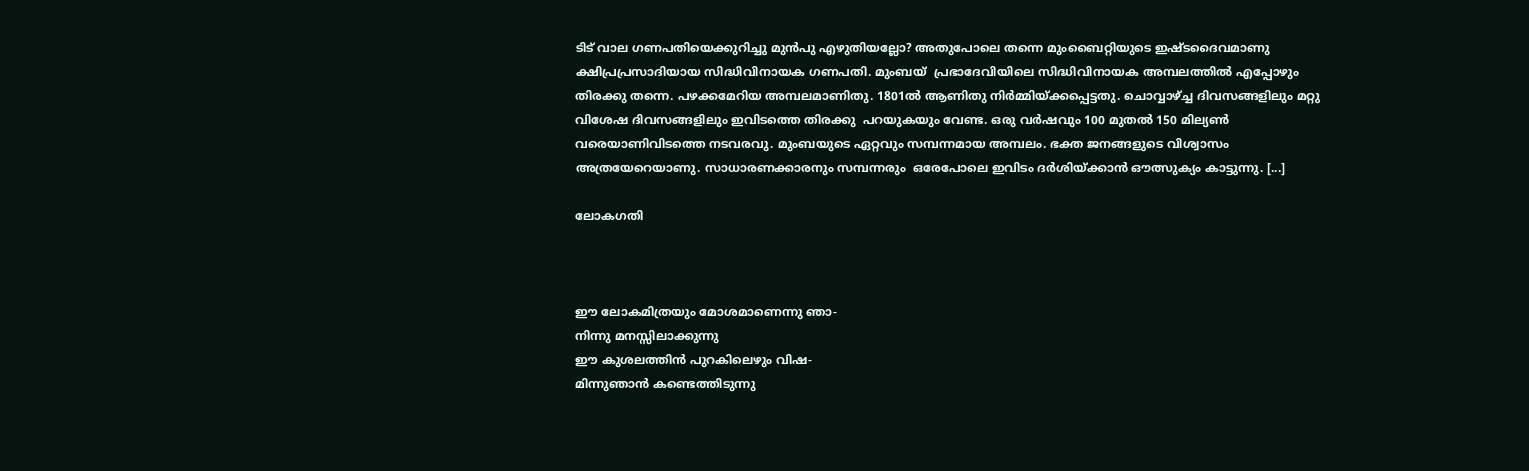ടിട് വാല ഗണപതിയെക്കുറിച്ചു മുന്‍പു എഴുതിയല്ലോ? അതുപോലെ തന്നെ മുംബൈറ്റിയുടെ ഇഷ്ടദൈവമാണു ക്ഷിപ്രപ്രസാദിയായ സിദ്ധിവിനായക ഗണപതി. മുംബയ്  പ്രഭാദേവിയിലെ സിദ്ധിവിനായക അമ്പലത്തില്‍ എപ്പോഴും തിരക്കു തന്നെ. പഴക്കമേറിയ അമ്പലമാണിതു. 1801ല്‍ ആണിതു നിര്‍മ്മിയ്ക്കപ്പെട്ടതു. ചൊവ്വാഴ്ച്ച ദിവസങ്ങളിലും മറ്റു വിശേഷ ദിവസങ്ങളിലും ഇവിടത്തെ തിരക്കു  പറയുകയും വേണ്ട. ഒരു വര്‍ഷവും 100 മുതല്‍ 150 മില്യണ്‍ വരെയാണിവിടത്തെ നടവരവു. മുംബയുടെ ഏറ്റവും സമ്പന്നമായ അമ്പലം. ഭക്ത ജനങ്ങളുടെ വിശ്വാസം അത്രയേറെയാണു. സാധാരണക്കാരനും സമ്പന്നരും  ഒരേപോലെ ഇവിടം ദര്‍ശിയ്ക്കാന്‍ ഔത്സുക്യം കാട്ടുന്നു. [...]

ലോകഗതി



ഈ ലോകമിത്രയും മോശമാണെന്നു ഞാ-
നിന്നു മനസ്സിലാക്കുന്നു
ഈ കുശലത്തിന്‍ പുറകിലെഴും വിഷ-
മിന്നുഞാന്‍ കണ്ടെത്തിടുന്നു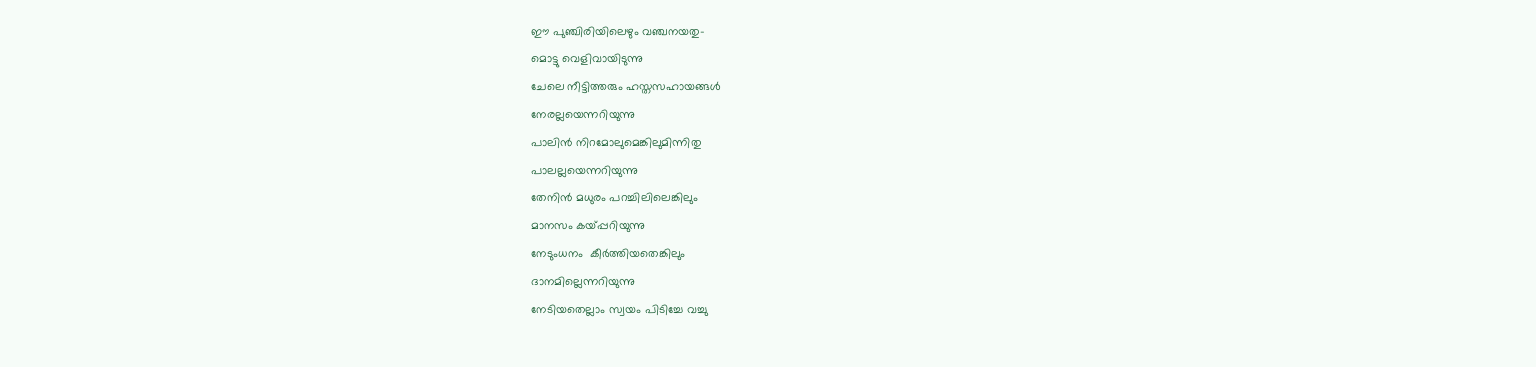ഈ പുഞ്ചിരിയിലെഴും വഞ്ചനയതു-
മൊട്ടു വെളിവായിടുന്നു
ചേലെ നീട്ടിത്തരും ഹസ്തസഹായങ്ങള്‍
നേരല്ലയെന്നറിയുന്നു
പാലിന്‍ നിറമോലുമെങ്കിലുമിന്നിതു
പാലല്ലയെന്നറിയുന്നു
തേനിന്‍ മധുരം പറച്ചിലിലെങ്കിലും
മാനസം കയ്പ്പറിയുന്നു
നേടുംധനം  കീര്‍ത്തിയതെങ്കിലും
ദാനമില്ലെന്നറിയുന്നു
നേടിയതെല്ലാം സ്വയം പിടിച്ചേ വച്ചു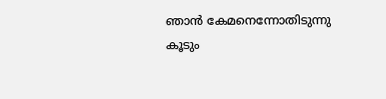ഞാന്‍ കേമനെന്നോതിടുന്നു
കൂടും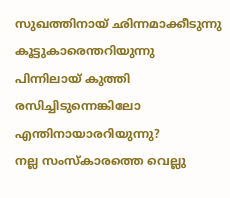സുഖത്തിനായ് ഛിന്നമാക്കീടുന്നു
കൂട്ടുകാരെന്തറിയുന്നു
പിന്നിലായ് കുത്തി രസിച്ചിടുന്നെങ്കിലോ
എന്തിനായാരറിയുന്നു?
നല്ല സംസ്കാരത്തെ വെല്ലു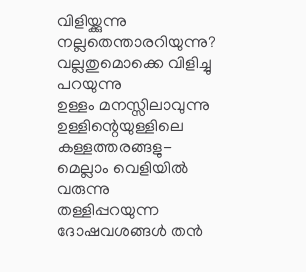വിളിയ്ക്കുന്നു
നല്ലതെന്താരറിയുന്നു?
വല്ലതുമൊക്കെ വിളിച്ചു പറയുന്നു
ഉള്ളം മനസ്സിലാവുന്നു
ഉള്ളിന്റെയുള്ളിലെ കള്ളത്തരങ്ങളു-
മെല്ലാം വെളിയില്‍ വരുന്നു
തള്ളിപ്പറയുന്ന ദോഷവശങ്ങള്‍ തന്‍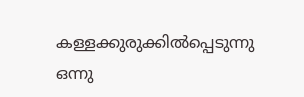കള്ളക്കുരുക്കില്‍പ്പെടുന്നു
ഒന്നു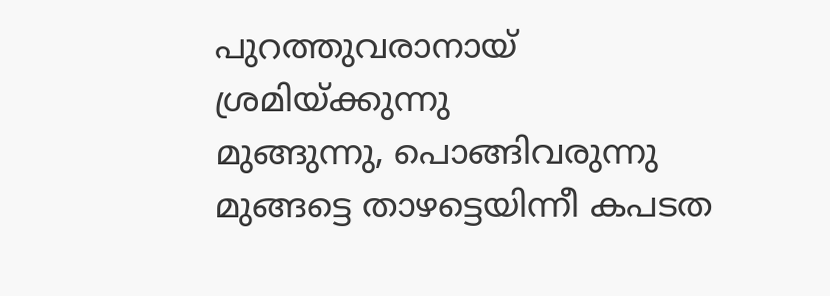പുറത്തുവരാനായ് ശ്രമിയ്ക്കുന്നു
മുങ്ങുന്നു, പൊങ്ങിവരുന്നു
മുങ്ങട്ടെ താഴട്ടെയിന്നീ കപടത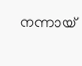നന്നായ്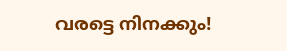വരട്ടെ നിനക്കും!